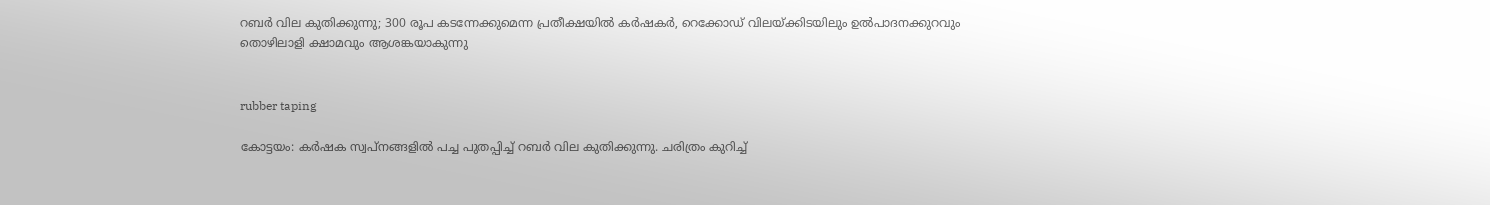റബർ വില കുതിക്കുന്നു; 300 രൂപ കടന്നേക്കുമെന്ന പ്രതീക്ഷയിൽ കർഷകർ, റെക്കോഡ് വിലയ്ക്കിടയിലും ഉൽപാദനക്കുറവും തൊഴിലാളി ക്ഷാമവും ആശങ്കയാകുന്നു


rubber taping

കോട്ടയം: കർഷക സ്വപ്നങ്ങളിൽ പച്ച പുതപ്പിച്ച് റബർ വില കുതിക്കുന്നു. ചരിത്രം കുറിച്ച്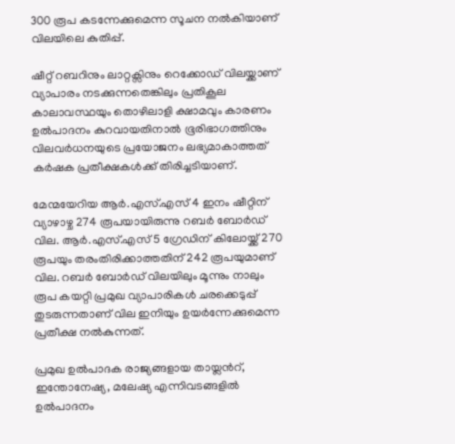300 രൂപ കടന്നേക്കുമെന്ന സൂചന നൽകിയാണ് വിലയിലെ കുതിപ്പ്.

ഷീറ്റ് റബറിനും ലാറ്റക്സിനും റെക്കോഡ് വിലയ്ക്കാണ് വ്യാപാരം നടക്കുന്നതെങ്കിലും പ്രതികൂല കാലാവസ്ഥയും തൊഴിലാളി ക്ഷാമവും കാരണം ഉൽപാദനം കുറവായതിനാൽ ഭൂരിഭാഗത്തിനും വിലവർധനയുടെ പ്രയോജനം ലഭ്യമാകാത്തത് കർഷക പ്രതീക്ഷകൾക്ക് തിരിച്ചടിയാണ്.

മേന്മയേറിയ ആർ.എസ്.എസ് 4 ഇനം ഷീറ്റിന് വ്യാഴാഴ്ച 274 രൂപയായിരുന്നു റബർ ബോർഡ് വില. ആർ.എസ്.എസ് 5 ഗ്രേഡിന് കിലോയ്ക്ക് 270 രൂപയും തരംതിരിക്കാത്തതിന് 242 രൂപയുമാണ് വില. റബർ ബോർഡ് വിലയിലും മൂന്നും നാലും രൂപ കയറ്റി പ്രമുഖ വ്യാപാരികൾ ചരക്കെടുപ്പ് തുടരുന്നതാണ് വില ഇനിയും ഉയർന്നേക്കുമെന്ന പ്രതീക്ഷ നൽകുന്നത്.

പ്രമുഖ ഉൽപാദക രാജ്യങ്ങളായ തായ്ലന്‍റ്, ഇന്തോനേഷ്യ, മലേഷ്യ എന്നിവടങ്ങളിൽ ഉൽപാദനം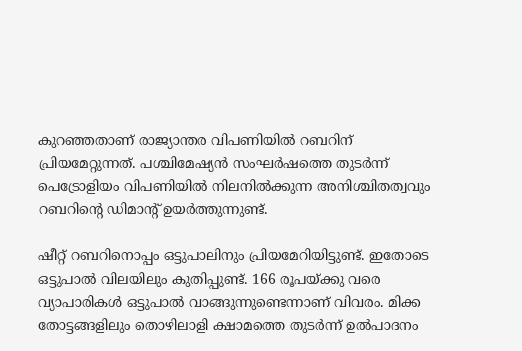കുറഞ്ഞതാണ് രാജ്യാന്തര വിപണിയിൽ റബറിന് പ്രിയമേറ്റുന്നത്. പശ്ചിമേഷ്യൻ സംഘർഷത്തെ തുടർന്ന് പെട്രോളിയം വിപണിയിൽ നിലനിൽക്കുന്ന അനിശ്ചിതത്വവും റബറിന്‍റെ ഡിമാന്‍റ് ഉയർത്തുന്നുണ്ട്.

ഷീറ്റ് റബറിനൊപ്പം ഒട്ടുപാലിനും പ്രിയമേറിയിട്ടുണ്ട്. ഇതോടെ ഒട്ടുപാൽ വിലയിലും കുതിപ്പുണ്ട്. 166 രൂപയ്ക്കു വരെ വ്യാപാരികൾ ഒട്ടുപാൽ വാങ്ങുന്നുണ്ടെന്നാണ് വിവരം. മിക്ക തോട്ടങ്ങളിലും തൊഴിലാളി ക്ഷാമത്തെ തുടർന്ന് ഉൽപാദനം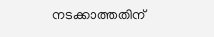നടക്കാത്തതിന്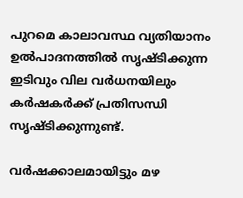പുറമെ കാലാവസ്ഥ വ്യതിയാനം ഉൽപാദനത്തിൽ സൃഷ്ടിക്കുന്ന ഇടിവും വില വർധനയിലും കർഷകർക്ക് പ്രതിസന്ധി സൃഷ്ടിക്കുന്നുണ്ട്.

വർഷക്കാലമായിട്ടും മഴ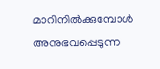മാറിനിൽക്കുമ്പോൾ അനുഭവപ്പെടുന്ന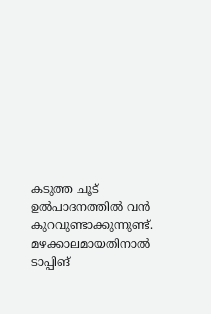കടുത്ത ചൂട് ഉൽപാദനത്തിൽ വൻ കുറവുണ്ടാക്കുന്നുണ്ട്. മഴക്കാലമായതിനാൽ ടാപ്പിങ്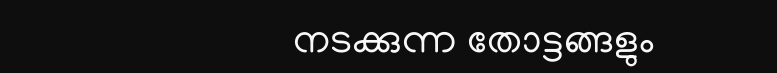നടക്കുന്ന തോട്ടങ്ങളും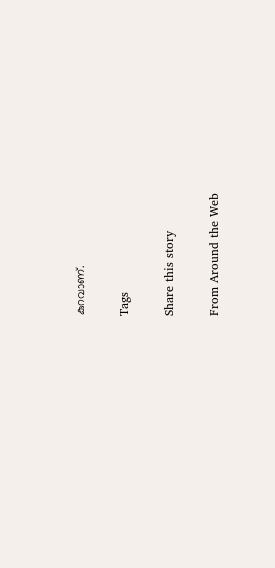കുറവാണ്.

Tags

Share this story

From Around the Web